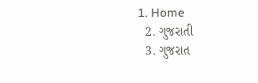1. Home
  2. ગુજરાતી
  3. ગુજરાત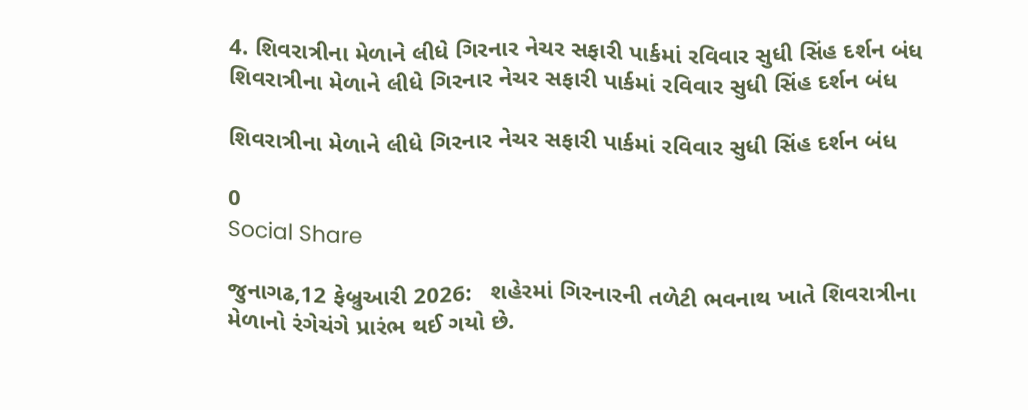4. શિવરાત્રીના મેળાને લીધે ગિરનાર નેચર સફારી પાર્કમાં રવિવાર સુધી સિંહ દર્શન બંધ
શિવરાત્રીના મેળાને લીધે ગિરનાર નેચર સફારી પાર્કમાં રવિવાર સુધી સિંહ દર્શન બંધ

શિવરાત્રીના મેળાને લીધે ગિરનાર નેચર સફારી પાર્કમાં રવિવાર સુધી સિંહ દર્શન બંધ

0
Social Share

જુનાગઢ,12 ફેબ્રુઆરી 2026:   શહેરમાં ગિરનારની તળેટી ભવનાથ ખાતે શિવરાત્રીના મેળાનો રંગેચંગે પ્રારંભ થઈ ગયો છે.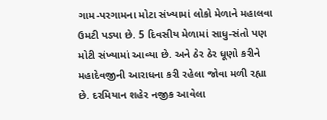ગામ-પરગામના મોટા સંખ્યામાં લોકો મેળાને મહાલવા ઉમટી પડ્યા છે. 5 દિવસીય મેળામાં સાધુ-સંતો પણ મોટી સંખ્યામાં આવ્યા છે. અને ઠેર ઠેર ધૂણો કરીને મહાદેવજીની આરાધના કરી રહેલા જોવા મળી રહ્યા છે. દરમિયાન શહેર નજીક આવેલા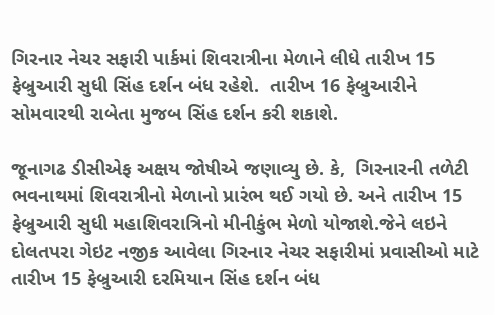ગિરનાર નેચર સફારી પાર્કમાં શિવરાત્રીના મેળાને લીધે તારીખ 15 ફેબ્રુઆરી સુધી સિંહ દર્શન બંધ રહેશે.  તારીખ 16 ફેબ્રુઆરીને સોમવારથી રાબેતા મુજબ સિંહ દર્શન કરી શકાશે.

જૂનાગઢ ડીસીએફ અક્ષય જોષીએ જણાવ્યુ છે. કે,  ગિરનારની તળેટી ભવનાથમાં શિવરાત્રીનો મેળાનો પ્રારંભ થઈ ગયો છે. અને તારીખ 15 ફેબ્રુઆરી સુધી મહાશિવરાત્રિનો મીનીકુંભ મેળો યોજાશે.જેને લઇને દોલતપરા ગેઇટ નજીક આવેલા ગિરનાર નેચર સફારીમાં પ્રવાસીઓ માટે તારીખ 15 ફેબ્રુઆરી દરમિયાન સિંહ દર્શન બંધ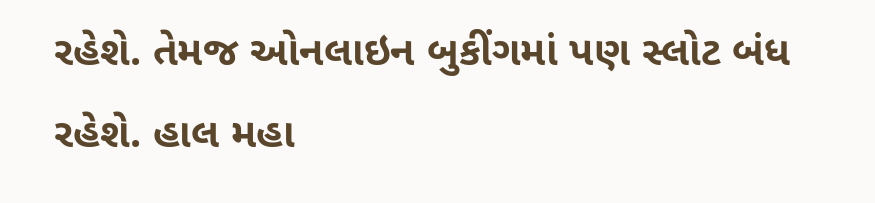રહેશે. તેમજ ઓનલાઇન બુકીંગમાં પણ સ્લોટ બંધ રહેશે. હાલ મહા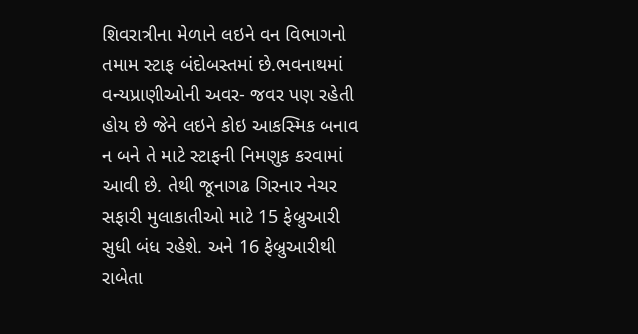શિવરાત્રીના મેળાને લઇને વન વિભાગનો તમામ સ્ટાફ બંદોબસ્તમાં છે.ભવનાથમાં વન્યપ્રાણીઓની અવર- જવર પણ રહેતી હોય છે જેને લઇને કોઇ આકસ્મિક બનાવ ન બને તે માટે સ્ટાફની નિમણુક કરવામાં આવી છે. તેથી જૂનાગઢ ગિરનાર નેચર સફારી મુલાકાતીઓ માટે 15 ફેબ્રુઆરી સુધી બંધ રહેશે. અને 16 ફેબ્રુઆરીથી રાબેતા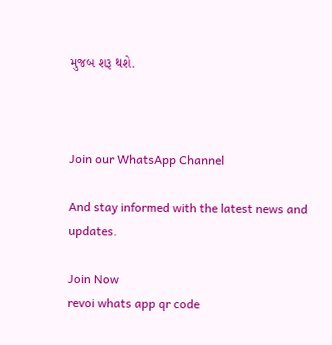મુજબ શરૂ થશે.



Join our WhatsApp Channel

And stay informed with the latest news and updates.

Join Now
revoi whats app qr code